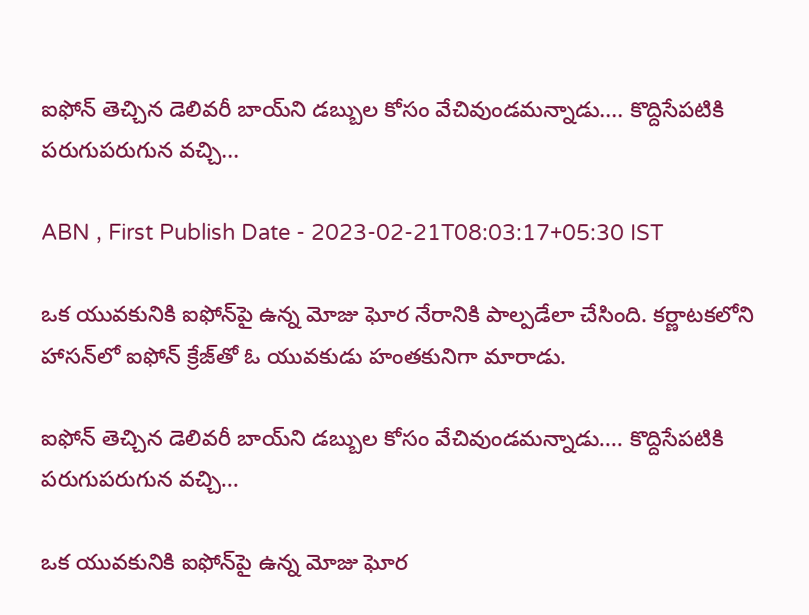ఐఫోన్ తెచ్చిన డెలివరీ బాయ్‌ని డబ్బుల కోసం వేచివుండమన్నాడు.... కొద్దిసేపటికి పరుగుపరుగున వచ్చి...

ABN , First Publish Date - 2023-02-21T08:03:17+05:30 IST

ఒక యువకునికి ఐఫోన్‌పై ఉన్న మోజు ఘోర నేరానికి పాల్పడేలా చేసింది. కర్ణాటకలోని హాసన్‌లో ఐఫోన్‌ క్రేజ్‌తో ఓ యువకుడు హంతకునిగా మారాడు.

ఐఫోన్ తెచ్చిన డెలివరీ బాయ్‌ని డబ్బుల కోసం వేచివుండమన్నాడు.... కొద్దిసేపటికి పరుగుపరుగున వచ్చి...

ఒక యువకునికి ఐఫోన్‌పై ఉన్న మోజు ఘోర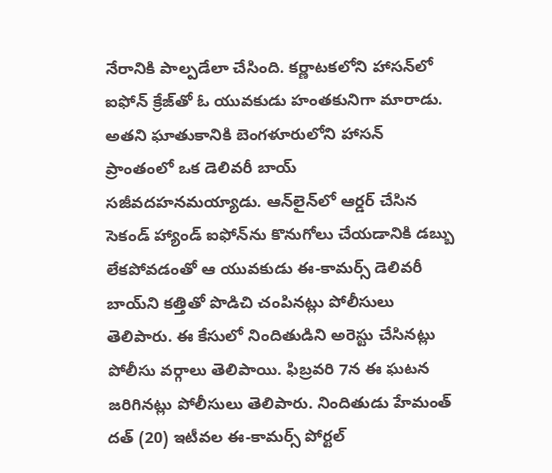నేరానికి పాల్పడేలా చేసింది. కర్ణాటకలోని హాసన్‌లో ఐఫోన్‌ క్రేజ్‌తో ఓ యువకుడు హంతకునిగా మారాడు. అతని ఘాతుకానికి బెంగళూరులోని హాసన్ ప్రాంతంలో ఒక డెలివరీ బాయ్ సజీవదహనమయ్యాడు. ఆన్‌లైన్‌లో ఆర్డర్ చేసిన సెకండ్ హ్యాండ్ ఐఫోన్‌ను కొనుగోలు చేయడానికి డబ్బు లేకపోవడంతో ఆ యువకుడు ఈ-కామర్స్ డెలివరీ బాయ్‌ని కత్తితో పొడిచి చంపినట్లు పోలీసులు తెలిపారు. ఈ కేసులో నిందితుడిని అరెస్టు చేసినట్లు పోలీసు వర్గాలు తెలిపాయి. ఫిబ్రవరి 7న ఈ ఘటన జరిగినట్లు పోలీసులు తెలిపారు. నిందితుడు హేమంత్ దత్ (20) ఇటీవల ఈ-కామర్స్ పోర్టల్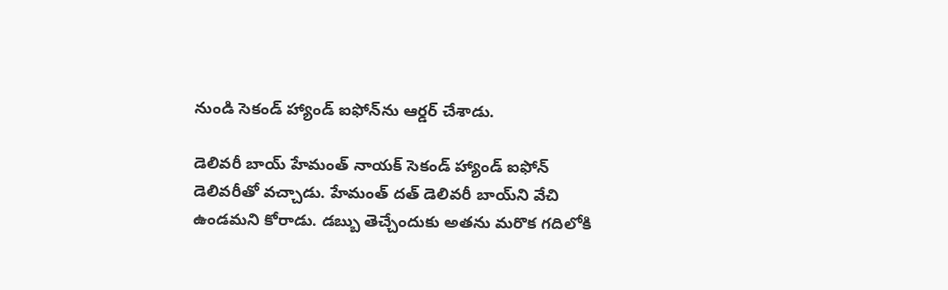నుండి సెకండ్ హ్యాండ్ ఐఫోన్‌ను ఆర్డర్ చేశాడు.

డెలివరీ బాయ్ హేమంత్ నాయక్ సెకండ్ హ్యాండ్ ఐఫోన్ డెలివరీతో వచ్చాడు. హేమంత్ దత్ డెలివరీ బాయ్‌ని వేచి ఉండమని కోరాడు. డబ్బు తెచ్చేందుకు అతను మరొక గదిలోకి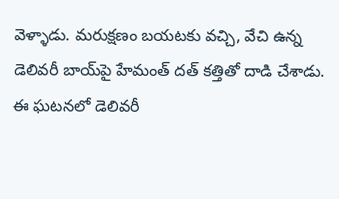వెళ్ళాడు. మరుక్షణం బయటకు వచ్చి, వేచి ఉన్న డెలివరీ బాయ్‌పై హేమంత్ దత్ కత్తితో దాడి చేశాడు. ఈ ఘటనలో డెలివరీ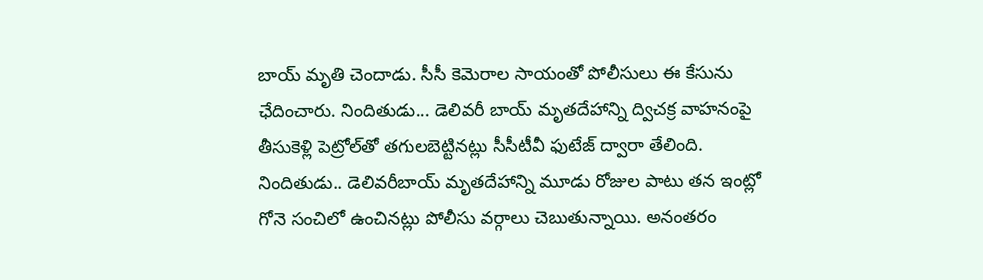బాయ్ మృతి చెందాడు. సీసీ కెమెరాల సాయంతో పోలీసులు ఈ కేసును ఛేదించారు. నిందితుడు... డెలివరీ బాయ్ మృతదేహాన్ని ద్విచక్ర వాహనంపై తీసుకెళ్లి పెట్రోల్‌‌తో తగులబెట్టినట్లు సీసీటీవీ ఫుటేజ్ ద్వారా తేలింది. నిందితుడు.. డెలివరీబాయ్ మృతదేహాన్ని మూడు రోజుల పాటు తన ఇంట్లో గోనె సంచిలో ఉంచినట్లు పోలీసు వర్గాలు చెబుతున్నాయి. అనంతరం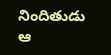నిందితుడు ఆ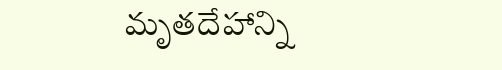మృతదేహాన్ని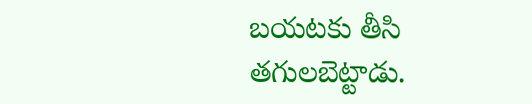బయటకు తీసి తగులబెట్టాడు.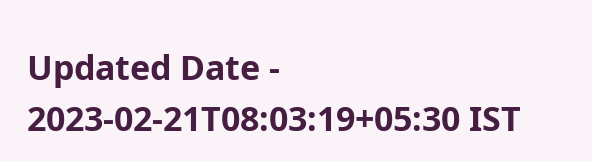Updated Date - 2023-02-21T08:03:19+05:30 IST